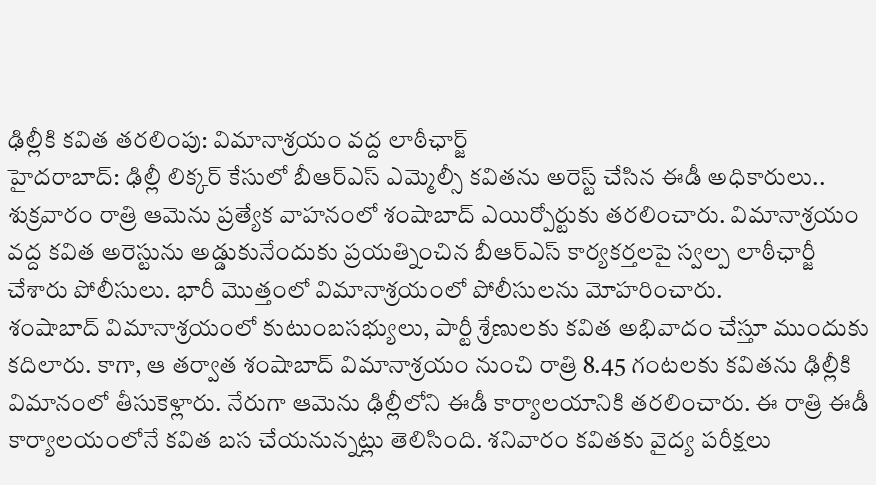ఢిల్లీకి కవిత తరలింపు: విమానాశ్రయం వద్ద లాఠీఛార్జ్
హైదరాబాద్: ఢిల్లీ లిక్కర్ కేసులో బీఆర్ఎస్ ఎమ్మెల్సీ కవితను అరెస్ట్ చేసిన ఈడీ అధికారులు.. శుక్రవారం రాత్రి ఆమెను ప్రత్యేక వాహనంలో శంషాబాద్ ఎయిర్పోర్టుకు తరలించారు. విమానాశ్రయం వద్ద కవిత అరెస్టును అడ్డుకునేందుకు ప్రయత్నించిన బీఆర్ఎస్ కార్యకర్తలపై స్వల్ప లాఠీఛార్జీ చేశారు పోలీసులు. భారీ మొత్తంలో విమానాశ్రయంలో పోలీసులను మోహరించారు.
శంషాబాద్ విమానాశ్రయంలో కుటుంబసభ్యులు, పార్టీ శ్రేణులకు కవిత అభివాదం చేస్తూ ముందుకు కదిలారు. కాగా, ఆ తర్వాత శంషాబాద్ విమానాశ్రయం నుంచి రాత్రి 8.45 గంటలకు కవితను ఢిల్లీకి విమానంలో తీసుకెళ్లారు. నేరుగా ఆమెను ఢిల్లీలోని ఈడీ కార్యాలయానికి తరలించారు. ఈ రాత్రి ఈడీ కార్యాలయంలోనే కవిత బస చేయనున్నట్లు తెలిసింది. శనివారం కవితకు వైద్య పరీక్షలు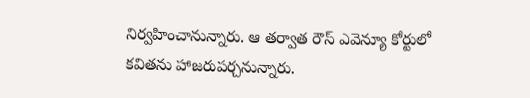నిర్వహించానున్నారు. ఆ తర్వాత రౌస్ ఎవెన్యూ కోర్టులో కవితను హాజరుపర్చనున్నారు.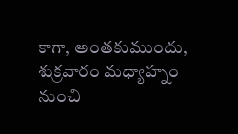కాగా, అంతకుముందు, శుక్రవారం మధ్యాహ్నం నుంచి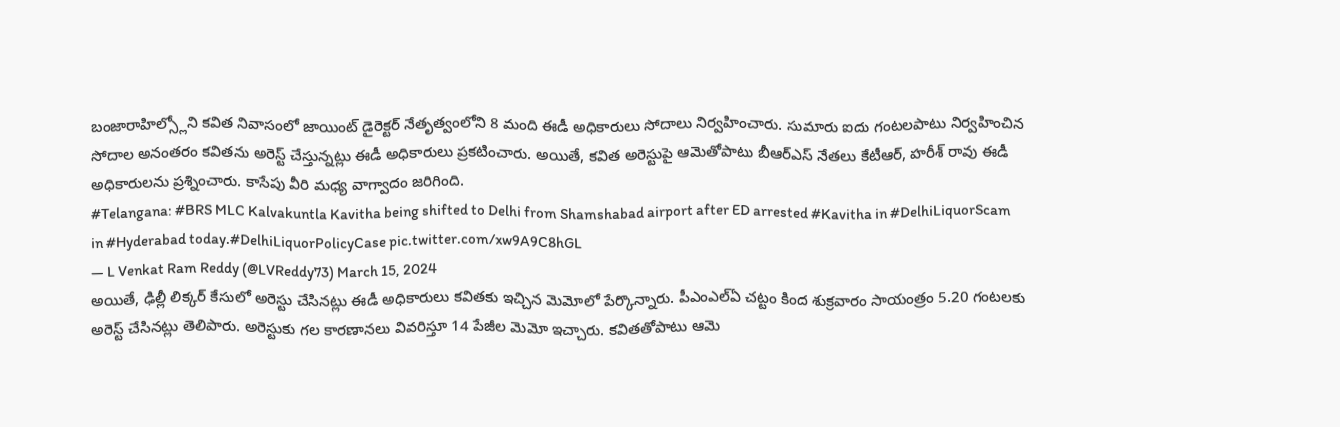బంజారాహిల్స్లోని కవిత నివాసంలో జాయింట్ డైరెక్టర్ నేతృత్వంలోని 8 మంది ఈడీ అధికారులు సోదాలు నిర్వహించారు. సుమారు ఐదు గంటలపాటు నిర్వహించిన సోదాల అనంతరం కవితను అరెస్ట్ చేస్తున్నట్లు ఈడీ అధికారులు ప్రకటించారు. అయితే, కవిత అరెస్టుపై ఆమెతోపాటు బీఆర్ఎస్ నేతలు కేటీఆర్, హరీశ్ రావు ఈడీ అధికారులను ప్రశ్నించారు. కాసేపు వీరి మధ్య వాగ్వాదం జరిగింది.
#Telangana: #BRS MLC Kalvakuntla Kavitha being shifted to Delhi from Shamshabad airport after ED arrested #Kavitha in #DelhiLiquorScam in #Hyderabad today.#DelhiLiquorPolicyCase pic.twitter.com/xw9A9C8hGL
— L Venkat Ram Reddy (@LVReddy73) March 15, 2024
అయితే, ఢిల్లీ లిక్కర్ కేసులో అరెస్టు చేసినట్లు ఈడీ అధికారులు కవితకు ఇచ్చిన మెమోలో పేర్కొన్నారు. పీఎంఎల్ఏ చట్టం కింద శుక్రవారం సాయంత్రం 5.20 గంటలకు అరెస్ట్ చేసినట్లు తెలిపారు. అరెస్టుకు గల కారణానలు వివరిస్తూ 14 పేజీల మెమో ఇచ్చారు. కవితతోపాటు ఆమె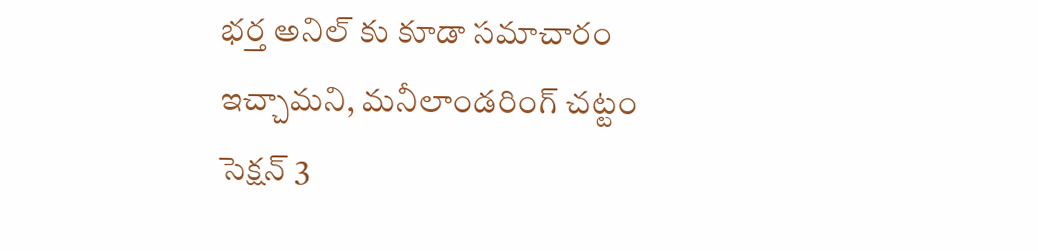భర్త అనిల్ కు కూడా సమాచారం ఇచ్చామని, మనీలాండరింగ్ చట్టం సెక్షన్ 3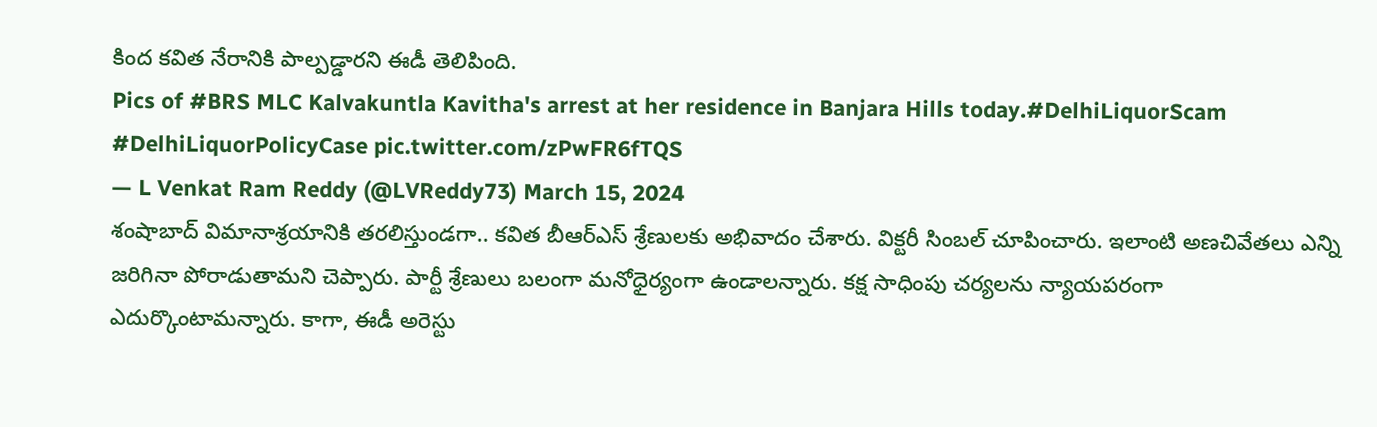కింద కవిత నేరానికి పాల్పడ్డారని ఈడీ తెలిపింది.
Pics of #BRS MLC Kalvakuntla Kavitha's arrest at her residence in Banjara Hills today.#DelhiLiquorScam #DelhiLiquorPolicyCase pic.twitter.com/zPwFR6fTQS
— L Venkat Ram Reddy (@LVReddy73) March 15, 2024
శంషాబాద్ విమానాశ్రయానికి తరలిస్తుండగా.. కవిత బీఆర్ఎస్ శ్రేణులకు అభివాదం చేశారు. విక్టరీ సింబల్ చూపించారు. ఇలాంటి అణచివేతలు ఎన్ని జరిగినా పోరాడుతామని చెప్పారు. పార్టీ శ్రేణులు బలంగా మనోధైర్యంగా ఉండాలన్నారు. కక్ష సాధింపు చర్యలను న్యాయపరంగా ఎదుర్కొంటామన్నారు. కాగా, ఈడీ అరెస్టు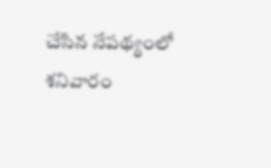చేసిన నేపథ్యంలో శనివారం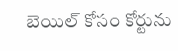బెయిల్ కోసం కోర్టును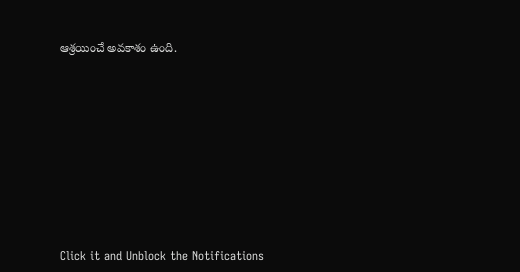ఆశ్రయించే అవకాశం ఉంది.












Click it and Unblock the Notifications